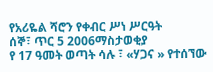የአሪዬል ሻሮን የቀብር ሥነ ሥርዓት
ሰኞ፣ ጥር 5 2006ማስታወቂያ
የ 17 ዓመት ወጣት ሳሉ ፣ «ሃጋና » የተሰኘው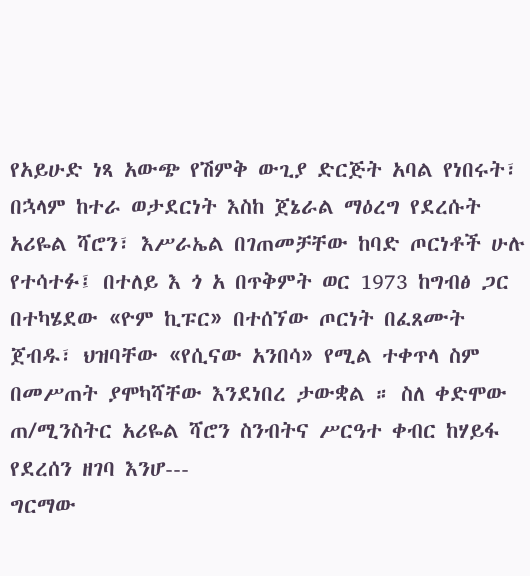የአይሁድ ነጻ አውጭ የሽምቅ ውጊያ ድርጅት አባል የነበሩት፣ በኋላም ከተራ ወታደርነት እስከ ጀኔራል ማዕረግ የደረሱት አሪዬል ሻሮን፣ እሥራኤል በገጠመቻቸው ከባድ ጦርነቶች ሁሉ የተሳተፉ፤ በተለይ እ ጎ አ በጥቅምት ወር 1973 ከግብፅ ጋር በተካሄደው «ዮም ኪፑር» በተሰኘው ጦርነት በፈጸሙት ጀብዱ፣ ህዝባቸው «የሲናው አንበሳ» የሚል ተቀጥላ ስም በመሥጠት ያሞካሻቸው እንደነበረ ታውቋል ። ስለ ቀድሞው ጠ/ሚንስትር አሪዬል ሻሮን ስንብትና ሥርዓተ ቀብር ከሃይፋ የደረሰን ዘገባ እንሆ---
ግርማው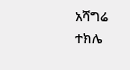አሻግሬ
ተክሌ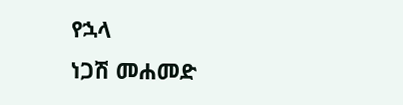የኋላ
ነጋሽ መሐመድ